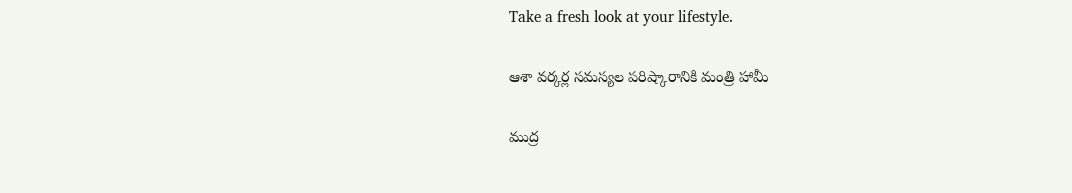Take a fresh look at your lifestyle.

ఆశా వర్కర్ల సమస్యల పరిష్కారానికి మంత్రి హామీ

ముద్ర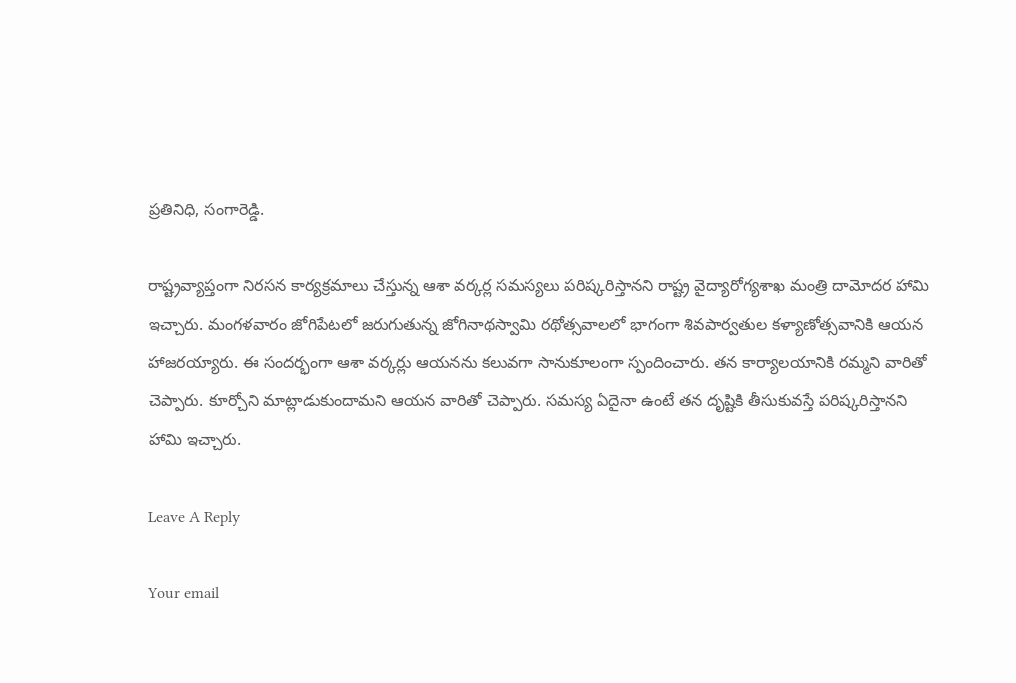ప్రతినిధి, సంగారెడ్డి.

రాష్ట్రవ్యాప్తంగా నిరసన కార్యక్రమాలు చేస్తున్న ఆశా వర్కర్ల సమస్యలు పరిష్కరిస్తానని రాష్ట్ర వైద్యారోగ్యశాఖ మంత్రి దామోదర హామి ఇచ్చారు. మంగళవారం జోగిపేటలో జరుగుతున్న జోగినాథస్వామి రథోత్సవాలలో భాగంగా శివపార్వతుల కళ్యాణోత్సవానికి ఆయన హాజరయ్యారు. ఈ సందర్భంగా ఆశా వర్కర్లు ఆయనను కలువగా సానుకూలంగా స్పందించారు. తన కార్యాలయానికి రమ్మని వారితో చెప్పారు. కూర్చోని మాట్లాడుకుందామని ఆయన వారితో చెప్పారు. సమస్య ఏదైనా ఉంటే తన దృష్టికి తీసుకువస్తే పరిష్కరిస్తానని హామి ఇచ్చారు.

Leave A Reply

Your email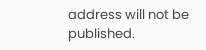address will not be published.